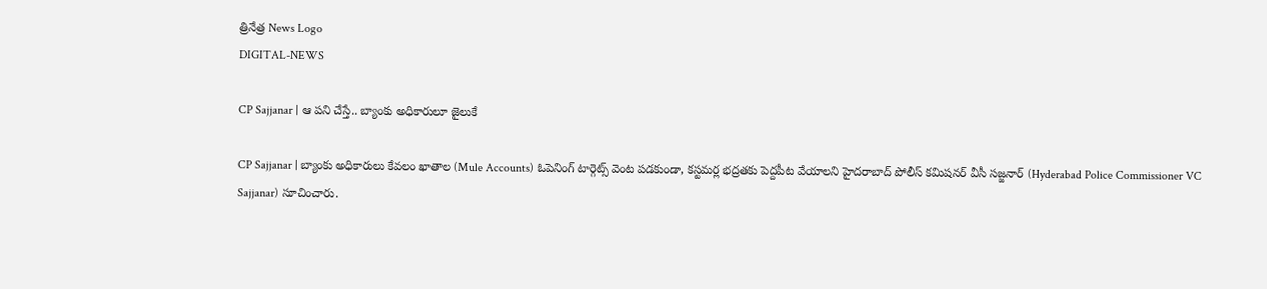త్రినేత్ర News Logo
DIGITAL-NEWS

CP Sajjanar | ఆ పని చేస్తే.. బ్యాంకు అధికారులూ జైలుకే

CP Sajjanar | బ్యాంకు అధికారులు కేవలం ఖాతాల (Mule Accounts) ఓపెనింగ్ టార్గెట్స్ వెంట పడకుండా, కస్టమర్ల భద్రతకు పెద్దపీట వేయాలని హైదరాబాద్ పోలీస్ కమిషనర్ వీసీ సజ్జనార్ (Hyderabad Police Commissioner VC Sajjanar) సూచించారు.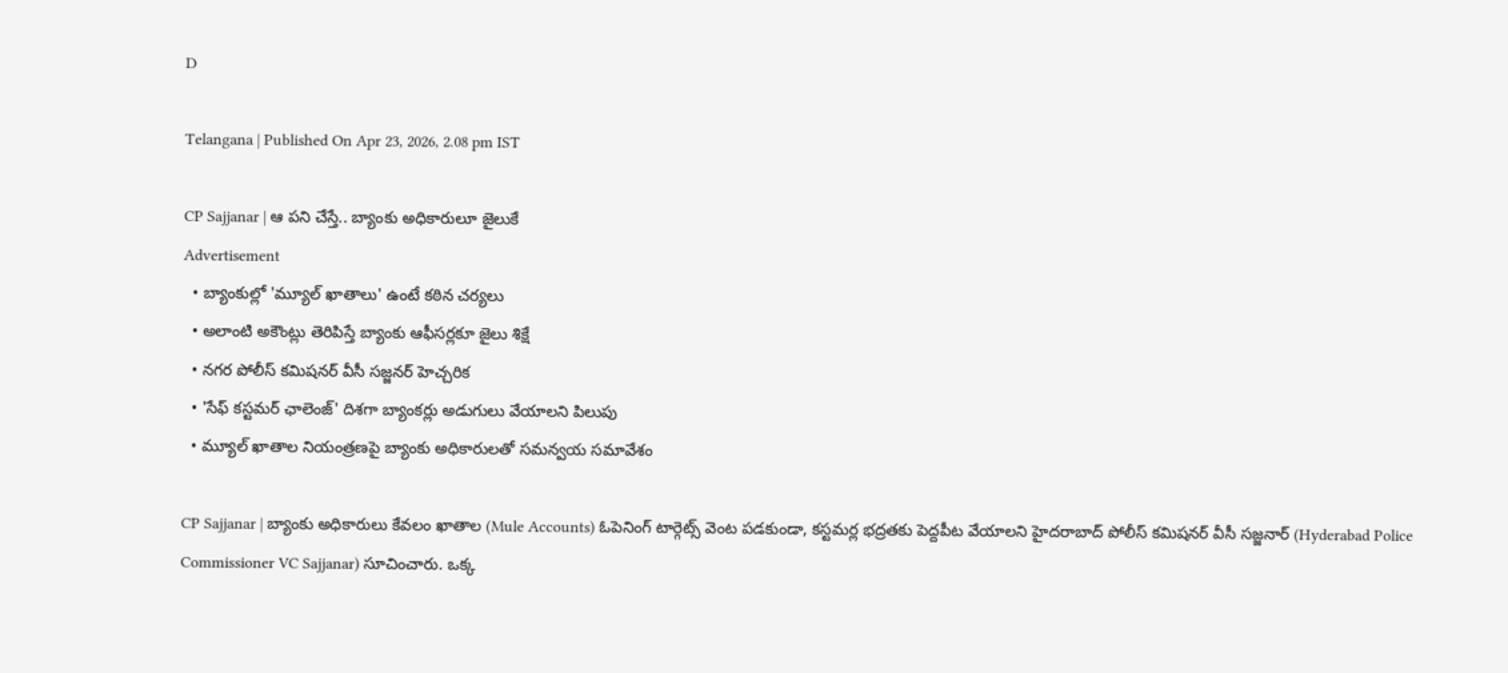D

Telangana | Published On Apr 23, 2026, 2.08 pm IST

CP Sajjanar | ఆ పని చేస్తే.. బ్యాంకు అధికారులూ జైలుకే
Advertisement
  • బ్యాంకుల్లో 'మ్యూల్ ఖాతాలు' ఉంటే కఠిన చర్యలు
  • అలాంటి అకౌంట్లు తెరిపిస్తే బ్యాంకు ఆఫీసర్లకూ జైలు శిక్షే
  • న‌గ‌ర పోలీస్ క‌మిష‌న‌ర్ వీసీ సజ్జనర్ హెచ్చరిక‌
  • 'సేఫ్ కస్టమర్ ఛాలెంజ్' దిశగా బ్యాంకర్లు అడుగులు వేయాల‌ని పిలుపు
  • మ్యూల్ ఖాతాల నియంత్రణపై బ్యాంకు అధికారులతో సమన్వయ సమావేశం

CP Sajjanar | బ్యాంకు అధికారులు కేవలం ఖాతాల (Mule Accounts) ఓపెనింగ్ టార్గెట్స్ వెంట పడకుండా, కస్టమర్ల భద్రతకు పెద్దపీట వేయాలని హైదరాబాద్ పోలీస్ కమిషనర్ వీసీ సజ్జనార్ (Hyderabad Police Commissioner VC Sajjanar) సూచించారు. ఒక్క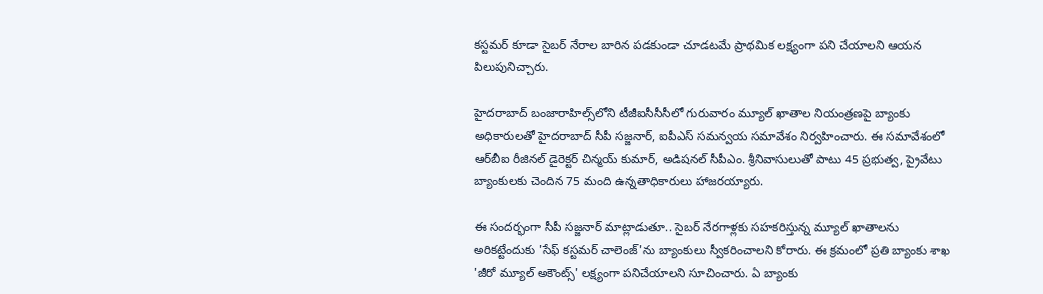కస్టమర్ కూడా సైబర్ నేరాల బారిన పడకుండా చూడటమే ప్రాథమిక లక్ష్యంగా పని చేయాలని ఆయన పిలుపునిచ్చారు.

హైద‌రాబాద్ బంజారాహిల్స్‌లోని టీజీఐసీసీసీలో గురువారం మ్యూల్ ఖాతాల నియంత్ర‌ణపై బ్యాంకు అధికారుల‌తో హైద‌రాబాద్ సీపీ స‌జ్జ‌నార్, ఐపీఎస్ స‌మ‌న్వ‌య స‌మావేశం నిర్వ‌హించారు. ఈ స‌మావేశంలో ఆర్‌బీఐ రీజినల్ డైరెక్టర్ చిన్మయ్ కుమార్, అడిషనల్ సీపీఎం. శ్రీనివాసులుతో పాటు 45 ప్రభుత్వ, ప్రైవేటు బ్యాంకులకు చెందిన 75 మంది ఉన్నతాధికారులు హాజరయ్యారు.

ఈ సందర్భంగా సీపీ సజ్జనార్ మాట్లాడుతూ.. సైబర్ నేరగాళ్లకు సహకరిస్తున్న మ్యూల్ ఖాతాలను అరికట్టేందుకు 'సేఫ్ కస్టమర్ చాలెంజ్'ను బ్యాంకులు స్వీకరించాలని కోరారు. ఈ క్రమంలో ప్రతి బ్యాంకు శాఖ 'జీరో మ్యూల్ అకౌంట్స్' లక్ష్యంగా పనిచేయాలని సూచించారు. ఏ బ్యాంకు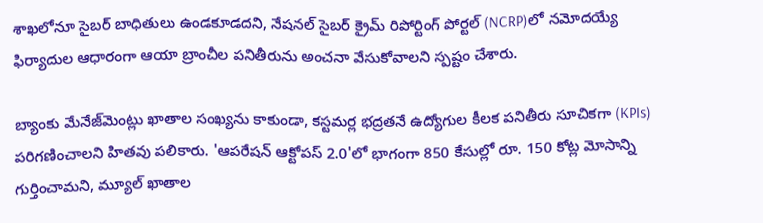శాఖలోనూ సైబర్ బాధితులు ఉండకూడదని, నేషనల్ సైబర్ క్రైమ్ రిపోర్టింగ్ పోర్టల్ (NCRP)లో నమోదయ్యే ఫిర్యాదుల ఆధారంగా ఆయా బ్రాంచీల పనితీరును అంచనా వేసుకోవాల‌ని స్పష్టం చేశారు.

బ్యాంకు మేనేజ్‌మెంట్లు ఖాతాల సంఖ్యను కాకుండా, కస్టమర్ల భద్రతనే ఉద్యోగుల కీలక పనితీరు సూచికగా (KPIs) పరిగణించాలని హితవు పలికారు. 'ఆపరేషన్ ఆక్టోపస్ 2.0'లో భాగంగా 850 కేసుల్లో రూ. 150 కోట్ల మోసాన్ని గుర్తించామని, మ్యూల్ ఖాతాల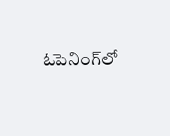ఓపెనింగ్‌లో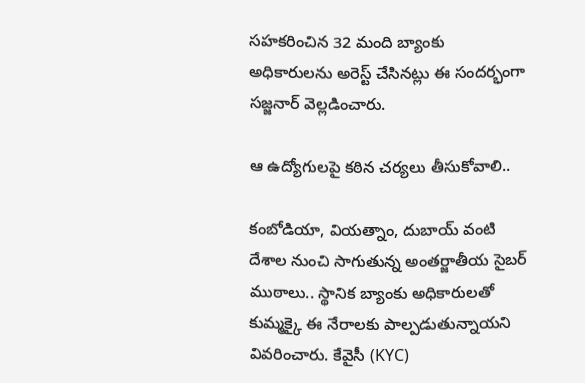సహకరించిన 32 మంది బ్యాంకు అధికారులను అరెస్ట్ చేసిన‌ట్లు ఈ సంద‌ర్భంగా స‌జ్జ‌నార్‌ వెల్లడించారు.

ఆ ఉద్యోగుల‌పై క‌ఠిన చ‌ర్య‌లు తీసుకోవాలి..

కంబోడియా, వియత్నాం, దుబాయ్ వంటి దేశాల నుంచి సాగుతున్న అంతర్జాతీయ సైబర్ ముఠాలు.. స్థానిక బ్యాంకు అధికారులతో కుమ్మక్కై ఈ నేరాలకు పాల్పడుతున్నాయని వివరించారు. కేవైసీ (KYC)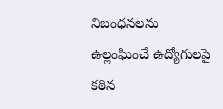నిబంధనలను ఉల్లంఘించే ఉద్యోగులపై కఠిన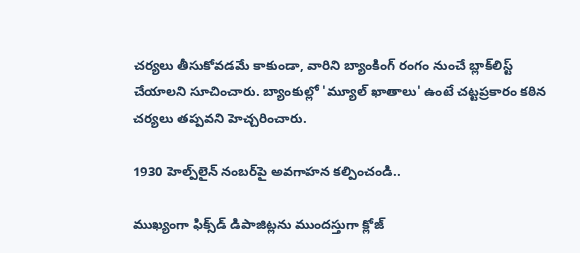చర్యలు తీసుకోవడమే కాకుండా, వారిని బ్యాంకింగ్ రంగం నుంచే బ్లాక్‌లిస్ట్ చేయాలని సూచించారు. బ్యాంకుల్లో 'మ్యూల్ ఖాతాలు' ఉంటే చ‌ట్ట‌ప్ర‌కారం కఠిన చర్యలు త‌ప్ప‌వ‌ని హెచ్చ‌రించారు.

1930 హెల్ప్‌లైన్ నంబర్‌పై అవ‌గాహ‌న క‌ల్పించండి..

ముఖ్యంగా ఫిక్స్‌డ్ డిపాజిట్లను ముందస్తుగా క్లోజ్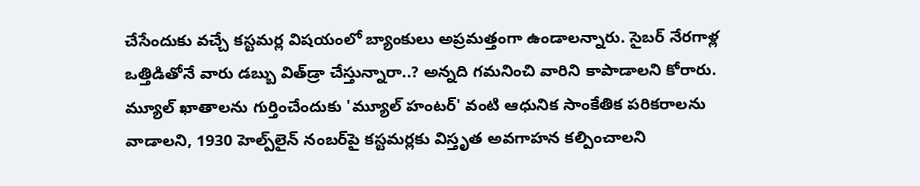చేసేందుకు వచ్చే కస్టమర్ల విషయంలో బ్యాంకులు అప్రమత్తంగా ఉండాలన్నారు. సైబర్ నేరగాళ్ల ఒత్తిడితోనే వారు డబ్బు విత్‌డ్రా చేస్తున్నారా..? అన్నది గమనించి వారిని కాపాడాలని కోరారు. మ్యూల్ ఖాతాలను గుర్తించేందుకు 'మ్యూల్ హంటర్' వంటి ఆధునిక సాంకేతిక పరికరాలను వాడాలని, 1930 హెల్ప్‌లైన్ నంబర్‌పై కస్టమర్లకు విస్తృత అవగాహన కల్పించాలని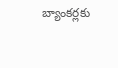బ్యాంకర్లకు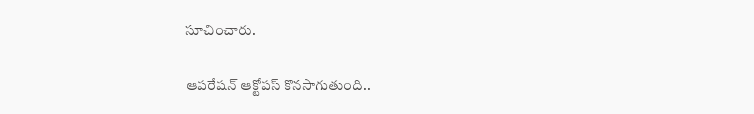సూచించారు.

ఆప‌రేష‌న్ ఆక్టోప‌స్ కొన‌సాగుతుంది..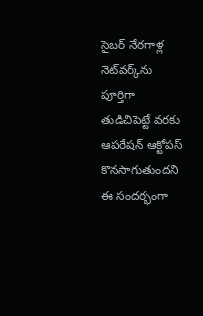సైబర్ నేరగాళ్ల నెట్‌వర్క్‌ను పూర్తిగా తుడిచిపెట్టే వరకు ఆపరేషన్ ఆక్టోపస్ కొనసాగుతుందని ఈ సంద‌ర్భంగా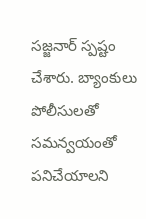స‌జ్జ‌నార్ స్ప‌ష్టం చేశారు. బ్యాంకులు పోలీసులతో సమన్వయంతో పనిచేయాలని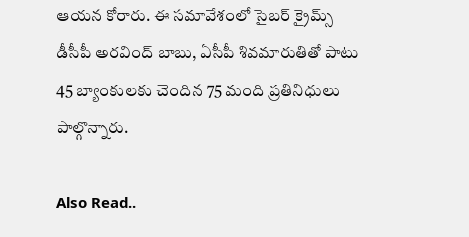ఆయన కోరారు. ఈ స‌మావేశంలో సైబ‌ర్ క్రైమ్స్ డీసీపీ అర‌వింద్ బాబు, ఏసీపీ శివ‌మారుతితో పాటు 45 బ్యాంకుల‌కు చెందిన 75 మంది ప్ర‌తినిధులు పాల్గొన్నారు.

Also Read..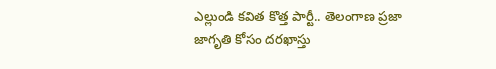ఎల్లుండి క‌విత కొత్త పార్టీ.. తెలంగాణ ప్రజా జాగృతి కోసం ద‌ర‌ఖాస్తు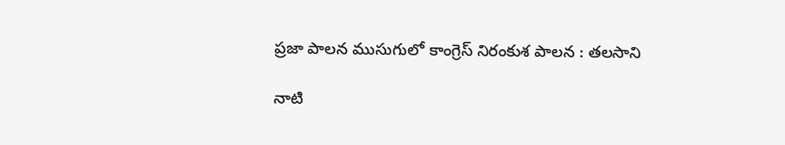ప్రజా పాలన ముసుగులో కాంగ్రెస్ నిరంకుశ పాలన : త‌ల‌సాని

నాటి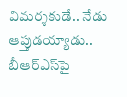విమ‌ర్శ‌కుడే.. నేడు ఆప్తుడ‌య్యాడు.. బీఆర్ఎస్‌పై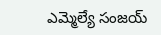ఎమ్మెల్యే సంజ‌య్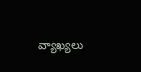వ్యాఖ్య‌లు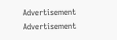Advertisement
Advertisement